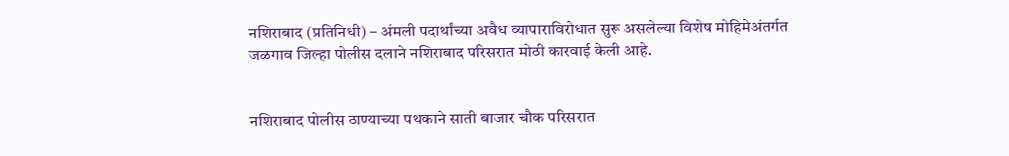नशिराबाद (प्रतिनिधी) – अंमली पदार्थांच्या अवैध व्यापाराविरोधात सुरू असलेल्या विशेष मोहिमेअंतर्गत जळगाव जिल्हा पोलीस दलाने नशिराबाद परिसरात मोठी कारवाई केली आहे.


नशिराबाद पोलीस ठाण्याच्या पथकाने साती बाजार चौक परिसरात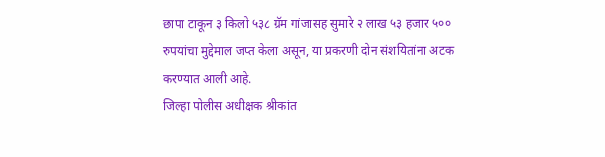छापा टाकून ३ किलो ५३८ ग्रॅम गांजासह सुमारे २ लाख ५३ हजार ५०० रुपयांचा मुद्देमाल जप्त केला असून, या प्रकरणी दोन संशयितांना अटक करण्यात आली आहे.
जिल्हा पोलीस अधीक्षक श्रीकांत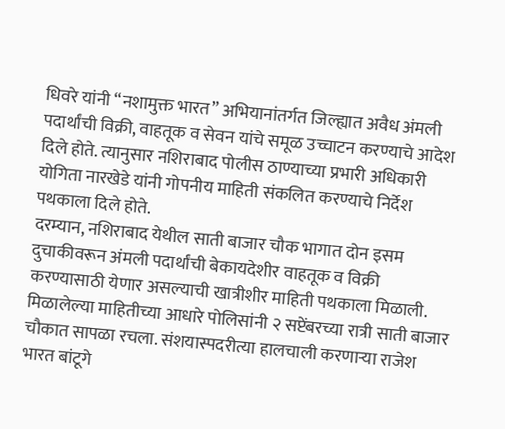धिवरे यांनी “नशामुक्त भारत” अभियानांतर्गत जिल्ह्यात अवैध अंमली पदार्थांची विक्री, वाहतूक व सेवन यांचे समूळ उच्चाटन करण्याचे आदेश दिले होते. त्यानुसार नशिराबाद पोलीस ठाण्याच्या प्रभारी अधिकारी योगिता नारखेडे यांनी गोपनीय माहिती संकलित करण्याचे निर्देश पथकाला दिले होते.
दरम्यान, नशिराबाद येथील साती बाजार चौक भागात दोन इसम दुचाकीवरून अंमली पदार्थांची बेकायदेशीर वाहतूक व विक्री करण्यासाठी येणार असल्याची खात्रीशीर माहिती पथकाला मिळाली.
मिळालेल्या माहितीच्या आधारे पोलिसांनी २ सप्टेंबरच्या रात्री साती बाजार चौकात सापळा रचला. संशयास्पदरीत्या हालचाली करणाऱ्या राजेश भारत बांटूगे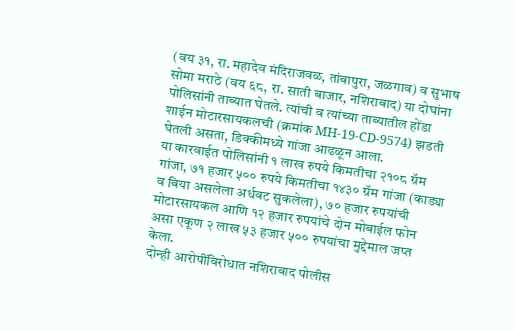(वय ३१, रा. महादेव मंदिराजवळ, तांबापुरा, जळगाव) व सुभाष सोमा मराठे (वय ६८, रा. साती बाजार, नशिराबाद) या दोघांना पोलिसांनी ताब्यात घेतले. त्यांची व त्यांच्या ताब्यातील होंडा शाईन मोटारसायकलची (क्रमांक MH-19-CD-9574) झडती घेतली असता, डिक्कीमध्ये गांजा आढळून आला.
या कारवाईत पोलिसांनी १ लाख रुपये किमतीचा २१०८ ग्रॅम गांजा, ७१ हजार ५०० रुपये किमतीचा १४३० ग्रॅम गांजा (काड्या व बिया असलेला अर्धवट सुकलेला), ७० हजार रुपयांची मोटारसायकल आणि १२ हजार रुपयांचे दोन मोबाईल फोन असा एकूण २ लाख ५३ हजार ५०० रुपयांचा मुद्देमाल जप्त केला.
दोन्ही आरोपींविरोधात नशिराबाद पोलीस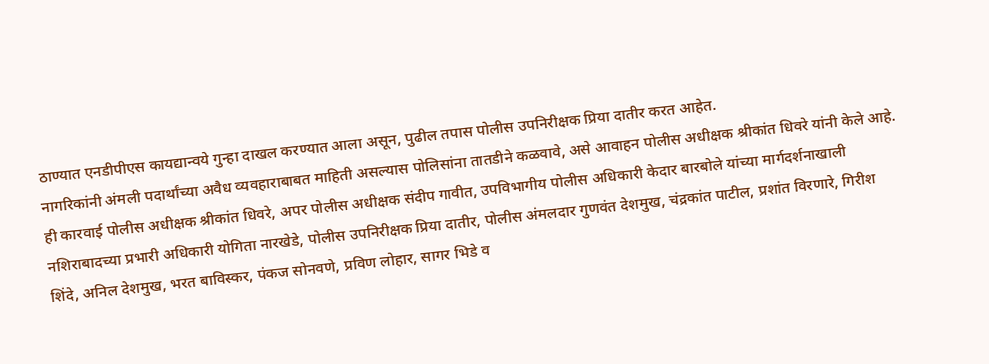ठाण्यात एनडीपीएस कायद्यान्वये गुन्हा दाखल करण्यात आला असून, पुढील तपास पोलीस उपनिरीक्षक प्रिया दातीर करत आहेत.
नागरिकांनी अंमली पदार्थांच्या अवैध व्यवहाराबाबत माहिती असल्यास पोलिसांना तातडीने कळवावे, असे आवाहन पोलीस अधीक्षक श्रीकांत धिवरे यांनी केले आहे.
ही कारवाई पोलीस अधीक्षक श्रीकांत धिवरे, अपर पोलीस अधीक्षक संदीप गावीत, उपविभागीय पोलीस अधिकारी केदार बारबोले यांच्या मार्गदर्शनाखाली नशिराबादच्या प्रभारी अधिकारी योगिता नारखेडे, पोलीस उपनिरीक्षक प्रिया दातीर, पोलीस अंमलदार गुणवंत देशमुख, चंद्रकांत पाटील, प्रशांत विरणारे, गिरीश शिंदे, अनिल देशमुख, भरत बाविस्कर, पंकज सोनवणे, प्रविण लोहार, सागर भिडे व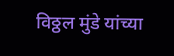विठ्ठल मुंडे यांच्या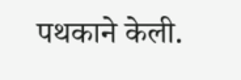पथकाने केली.